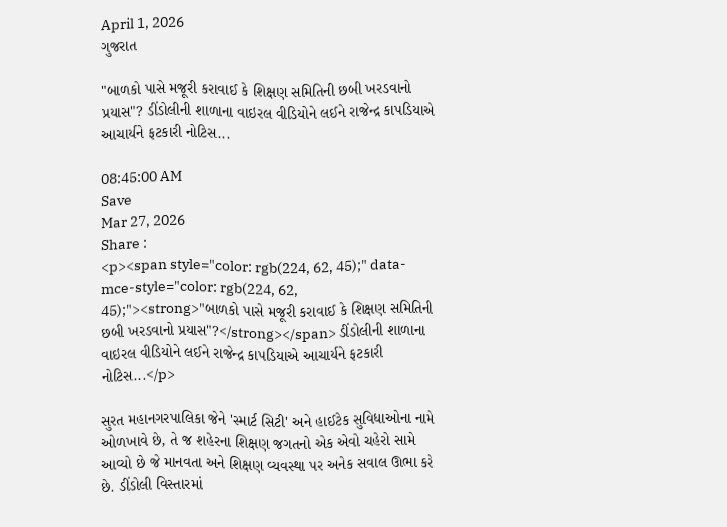April 1, 2026
ગુજરાત

"બાળકો પાસે મજૂરી કરાવાઈ કે શિક્ષણ સમિતિની છબી ખરડવાનો પ્રયાસ"? ડીંડોલીની શાળાના વાઇરલ વીડિયોને લઈને રાજેન્દ્ર કાપડિયાએ આચાર્યને ફટકારી નોટિસ...

08:45:00 AM
Save
Mar 27, 2026
Share :
<p><span style="color: rgb(224, 62, 45);" data-mce-style="color: rgb(224, 62, 45);"><strong>"બાળકો પાસે મજૂરી કરાવાઈ કે શિક્ષણ સમિતિની છબી ખરડવાનો પ્રયાસ"?</strong></span> ડીંડોલીની શાળાના વાઇરલ વીડિયોને લઈને રાજેન્દ્ર કાપડિયાએ આચાર્યને ફટકારી નોટિસ...</p>

સુરત મહાનગરપાલિકા જેને 'સ્માર્ટ સિટી' અને હાઈટેક સુવિધાઓના નામે ઓળખાવે છે, તે જ શહેરના શિક્ષણ જગતનો એક એવો ચહેરો સામે આવ્યો છે જે માનવતા અને શિક્ષણ વ્યવસ્થા પર અનેક સવાલ ઊભા કરે છે. ડીંડોલી વિસ્તારમાં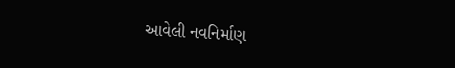આવેલી નવનિર્માણ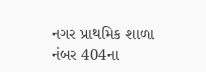નગર પ્રાથમિક શાળા નંબર 404ના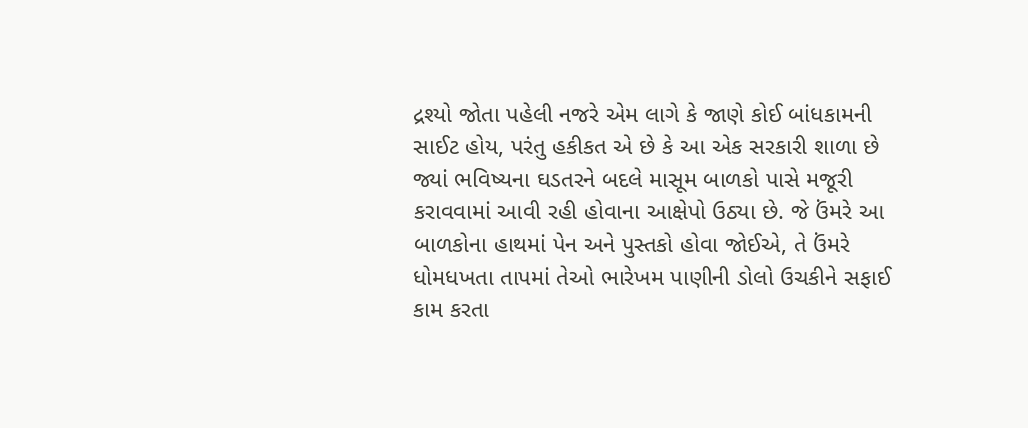દ્રશ્યો જોતા પહેલી નજરે એમ લાગે કે જાણે કોઈ બાંધકામની સાઈટ હોય, પરંતુ હકીકત એ છે કે આ એક સરકારી શાળા છે જ્યાં ભવિષ્યના ઘડતરને બદલે માસૂમ બાળકો પાસે મજૂરી કરાવવામાં આવી રહી હોવાના આક્ષેપો ઉઠ્યા છે. જે ઉંમરે આ બાળકોના હાથમાં પેન અને પુસ્તકો હોવા જોઈએ, તે ઉંમરે ધોમધખતા તાપમાં તેઓ ભારેખમ પાણીની ડોલો ઉચકીને સફાઈ કામ કરતા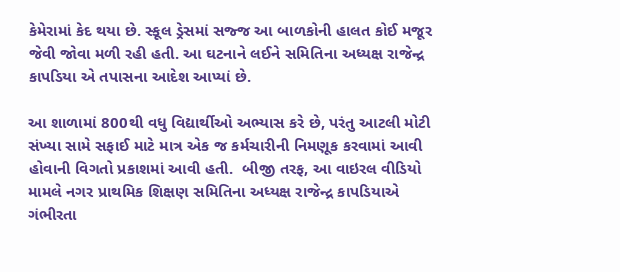કેમેરામાં કેદ થયા છે. સ્કૂલ ડ્રેસમાં સજ્જ આ બાળકોની હાલત કોઈ મજૂર જેવી જોવા મળી રહી હતી. આ ઘટનાને લઈને સમિતિના અધ્યક્ષ રાજેન્દ્ર કાપડિયા એ તપાસના આદેશ આપ્યાં છે.

આ શાળામાં 800થી વધુ વિદ્યાર્થીઓ અભ્યાસ કરે છે, પરંતુ આટલી મોટી સંખ્યા સામે સફાઈ માટે માત્ર એક જ કર્મચારીની નિમણૂક કરવામાં આવી હોવાની વિગતો પ્રકાશમાં આવી હતી.  બીજી તરફ, આ વાઇરલ વીડિયો મામલે નગર પ્રાથમિક શિક્ષણ સમિતિના અધ્યક્ષ રાજેન્દ્ર કાપડિયાએ ગંભીરતા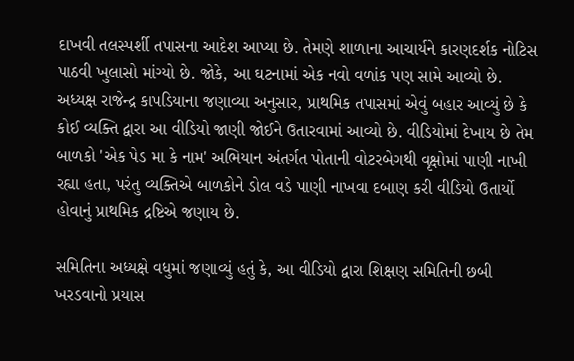દાખવી તલસ્પર્શી તપાસના આદેશ આપ્યા છે. તેમણે શાળાના આચાર્યને કારણદર્શક નોટિસ પાઠવી ખુલાસો માંગ્યો છે. જોકે, આ ઘટનામાં એક નવો વળાંક પણ સામે આવ્યો છે. અધ્યક્ષ રાજેન્દ્ર કાપડિયાના જણાવ્યા અનુસાર, પ્રાથમિક તપાસમાં એવું બહાર આવ્યું છે કે કોઈ વ્યક્તિ દ્વારા આ વીડિયો જાણી જોઈને ઉતારવામાં આવ્યો છે. વીડિયોમાં દેખાય છે તેમ બાળકો 'એક પેડ મા કે નામ' અભિયાન અંતર્ગત પોતાની વોટરબેગથી વૃક્ષોમાં પાણી નાખી રહ્યા હતા, પરંતુ વ્યક્તિએ બાળકોને ડોલ વડે પાણી નાખવા દબાણ કરી વીડિયો ઉતાર્યો હોવાનું પ્રાથમિક દ્રષ્ટિએ જણાય છે.

સમિતિના અધ્યક્ષે વધુમાં જણાવ્યું હતું કે, આ વીડિયો દ્વારા શિક્ષણ સમિતિની છબી ખરડવાનો પ્રયાસ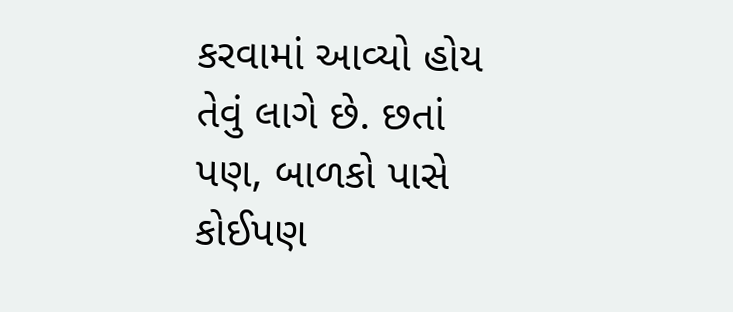કરવામાં આવ્યો હોય તેવું લાગે છે. છતાં પણ, બાળકો પાસે કોઈપણ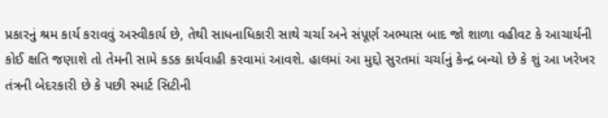પ્રકારનું શ્રમ કાર્ય કરાવવું અસ્વીકાર્ય છે, તેથી સાધનાધિકારી સાથે ચર્ચા અને સંપૂર્ણ અભ્યાસ બાદ જો શાળા વહીવટ કે આચાર્યની કોઈ ક્ષતિ જણાશે તો તેમની સામે કડક કાર્યવાહી કરવામાં આવશે. હાલમાં આ મુદ્દો સુરતમાં ચર્ચાનું કેન્દ્ર બન્યો છે કે શું આ ખરેખર તંત્રની બેદરકારી છે કે પછી સ્માર્ટ સિટીની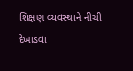શિક્ષણ વ્યવસ્થાને નીચી દેખાડવા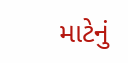માટેનું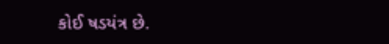કોઈ ષડયંત્ર છે.